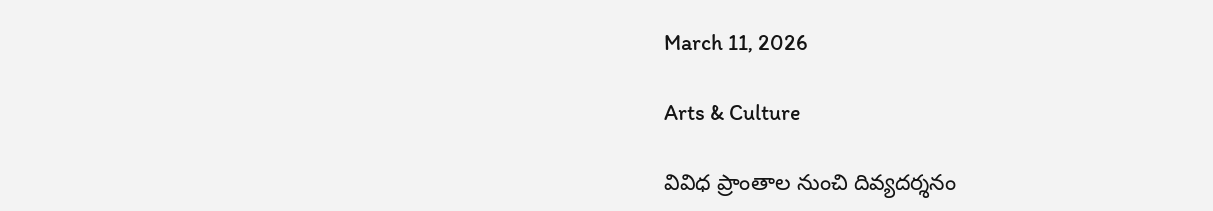March 11, 2026

Arts & Culture

వివిధ ప్రాంతాల నుంచి దివ్యదర్శనం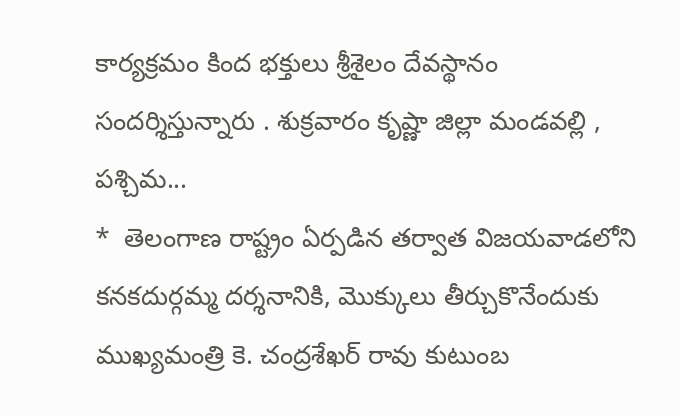కార్యక్రమం కింద భక్తులు శ్రీశైలం దేవస్థానం సందర్శిస్తున్నారు . శుక్రవారం కృష్ణా జిల్లా మండవల్లి , పశ్చిమ...
*  తెలంగాణ రాష్ట్రం ఏర్పడిన తర్వాత విజయవాడలోని కనకదుర్గమ్మ దర్శనానికి, మొక్కులు తీర్చుకొనేందుకు ముఖ్యమంత్రి కె. చంద్రశేఖర్ రావు కుటుంబ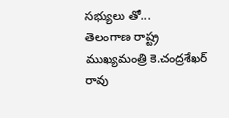సభ్యులు తో...
తెలంగాణ రాష్ట్ర  ముఖ్యమంత్రి కె.చంద్రశేఖర్ రావు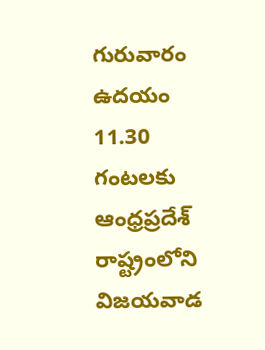గురువారం ఉదయం 11.30 గంటలకు ఆంధ్రప్రదేశ్ రాష్ట్రంలోని    విజయవాడ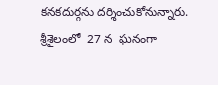కనకదుర్గను దర్శించుకోనున్నారు.
శ్రీశైలంలో  27 న  ఘనంగా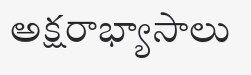అక్షరాభ్యాసాలు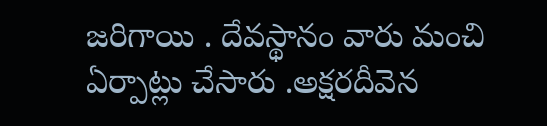జరిగాయి . దేవస్థానం వారు మంచి ఏర్పాట్లు చేసారు .అక్షరదీవెన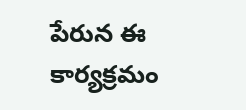పేరున ఈ కార్యక్రమం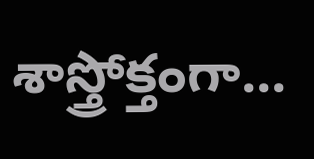శాస్త్రోక్తంగా...